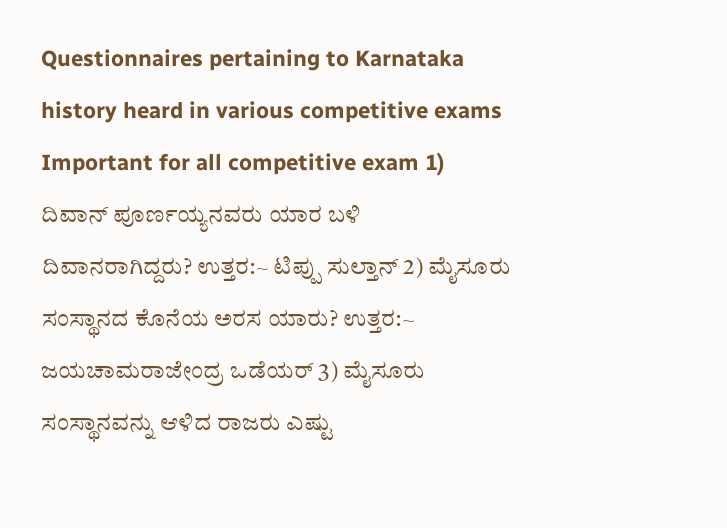Questionnaires pertaining to Karnataka history heard in various competitive exams
Important for all competitive exam 1) ದಿವಾನ್ ಪೂರ್ಣಯ್ಯನವರು ಯಾರ ಬಳಿ ದಿವಾನರಾಗಿದ್ದರು? ಉತ್ತರ:~ ಟಿಪ್ಪು ಸುಲ್ತಾನ್ 2) ಮೈಸೂರು ಸಂಸ್ಥಾನದ ಕೊನೆಯ ಅರಸ ಯಾರು? ಉತ್ತರ:~ ಜಯಚಾಮರಾಜೇಂದ್ರ ಒಡೆಯರ್ 3) ಮೈಸೂರು ಸಂಸ್ಥಾನವನ್ನು ಆಳಿದ ರಾಜರು ಎಷ್ಟು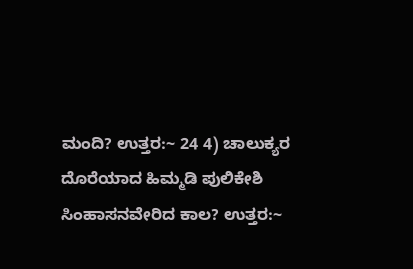ಮಂದಿ? ಉತ್ತರ:~ 24 4) ಚಾಲುಕ್ಯರ ದೊರೆಯಾದ ಹಿಮ್ಮಡಿ ಪುಲಿಕೇಶಿ ಸಿಂಹಾಸನವೇರಿದ ಕಾಲ? ಉತ್ತರ:~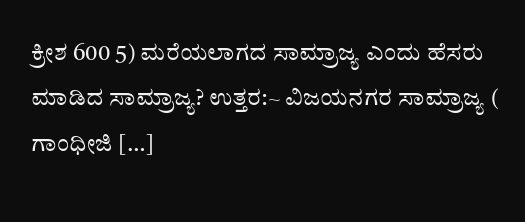ಕ್ರೀಶ 600 5) ಮರೆಯಲಾಗದ ಸಾಮ್ರಾಜ್ಯ ಎಂದು ಹೆಸರು ಮಾಡಿದ ಸಾಮ್ರಾಜ್ಯ? ಉತ್ತರ:~ ವಿಜಯನಗರ ಸಾಮ್ರಾಜ್ಯ ( ಗಾಂಧೀಜಿ […]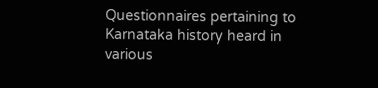Questionnaires pertaining to Karnataka history heard in various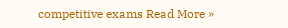competitive exams Read More »